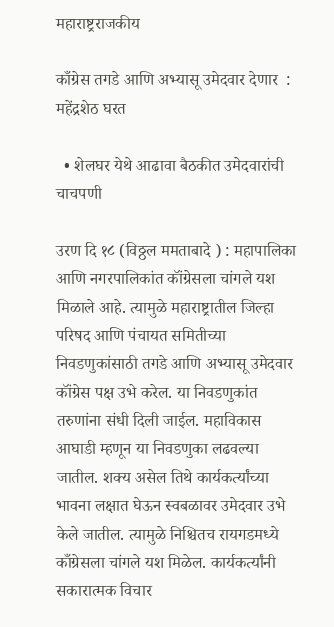महाराष्ट्रराजकीय

काँग्रेस तगडे आणि अभ्यासू उमेदवार देणार  : महेंद्रशेठ घरत

  • शेलघर येथे आढावा बैठकीत उमेदवारांची चाचपणी

उरण दि १८ (विठ्ठल ममताबादे ) : महापालिका आणि नगरपालिकांत कॉंग्रेसला चांगले यश मिळाले आहे. त्यामुळे महाराष्ट्रातील जिल्हा परिषद आणि पंचायत समितीच्या निवडणुकांसाठी तगडे आणि अभ्यासू उमेदवार कॉंग्रेस पक्ष उभे करेल. या निवडणुकांत तरुणांना संधी दिली जाईल. महाविकास आघाडी म्हणून या निवडणुका लढवल्या जातील. शक्य असेल तिथे कार्यकर्त्यांच्या भावना लक्षात घेऊन स्वबळावर उमेदवार उभे केले जातील. त्यामुळे निश्चितच रायगडमध्ये काँग्रेसला चांगले यश मिळेल. कार्यकर्त्यांनी सकारात्मक विचार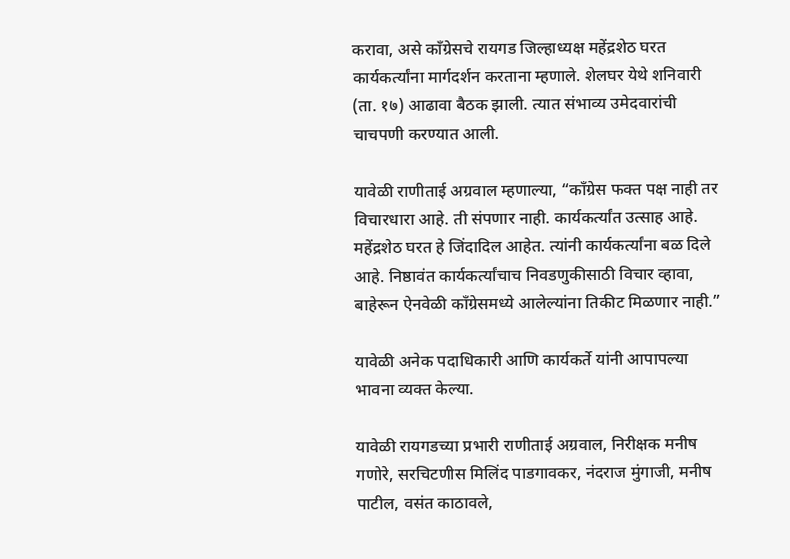करावा, असे काँग्रेसचे रायगड जिल्हाध्यक्ष महेंद्रशेठ घरत कार्यकर्त्यांना मार्गदर्शन करताना म्हणाले. शेलघर येथे शनिवारी (ता. १७) आढावा बैठक झाली. त्यात संभाव्य उमेदवारांची चाचपणी करण्यात आली.

यावेळी राणीताई अग्रवाल म्हणाल्या, “कॉंग्रेस फक्त पक्ष नाही तर विचारधारा आहे. ती संपणार नाही. कार्यकर्त्यांत उत्साह आहे. महेंद्रशेठ घरत हे जिंदादिल आहेत. त्यांनी कार्यकर्त्यांना बळ दिले आहे. निष्ठावंत कार्यकर्त्यांचाच निवडणुकीसाठी विचार व्हावा, बाहेरून ऐनवेळी कॉंग्रेसमध्ये आलेल्यांना तिकीट मिळणार नाही.”

यावेळी अनेक पदाधिकारी आणि कार्यकर्ते यांनी आपापल्या भावना व्यक्त केल्या.

यावेळी रायगडच्या प्रभारी राणीताई अग्रवाल, निरीक्षक मनीष गणोरे, सरचिटणीस मिलिंद पाडगावकर, नंदराज मुंगाजी, मनीष पाटील, वसंत काठावले,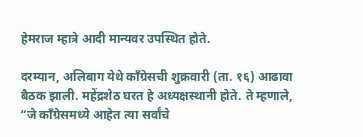हेमराज म्हात्रे आदी मान्यवर उपस्थित होते.

दरम्यान, अलिबाग येथे कॉंग्रेसची शुक्रवारी (ता. १६) आढावा बैठक झाली. महेंद्रशेठ घरत हे अध्यक्षस्थानी होते. ते म्हणाले, “जे कॉंग्रेसमध्ये आहेत त्या सर्वांचे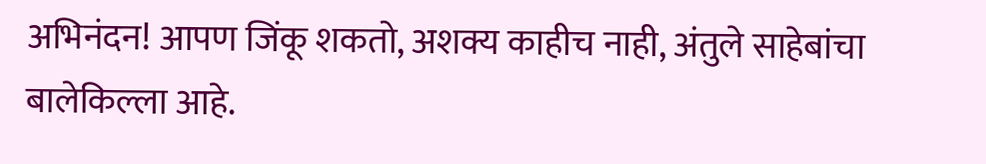अभिनंदन! आपण जिंकू शकतो, अशक्य काहीच नाही, अंतुले साहेबांचा बालेकिल्ला आहे.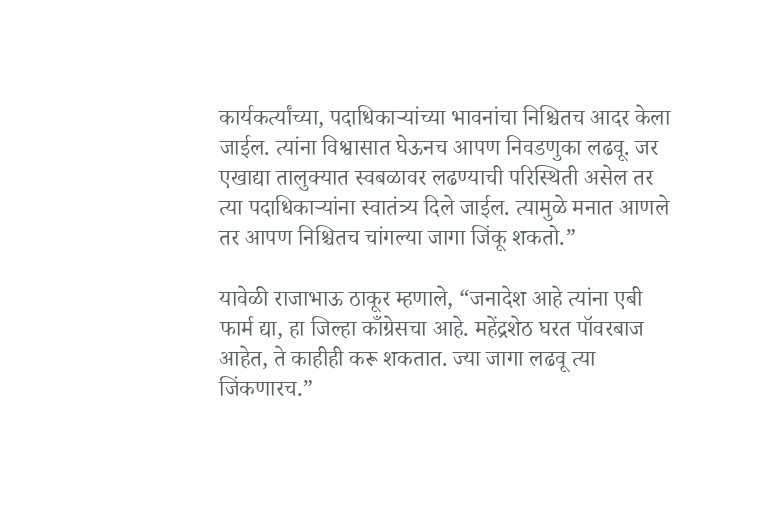कार्यकर्त्यांच्या, पदाधिकाऱ्यांच्या भावनांचा निश्चितच आदर केला जाईल. त्यांना विश्वासात घेऊनच आपण निवडणुका लढवू. जर एखाद्या तालुक्यात स्वबळावर लढण्याची परिस्थिती असेल तर त्या पदाधिकाऱ्यांना स्वातंत्र्य दिले जाईल. त्यामुळे मनात आणले तर आपण निश्चितच चांगल्या जागा जिंकू शकतो.”

यावेळी राजाभाऊ ठाकूर म्हणाले, “जनादेश आहे त्यांना एबी फार्म द्या, हा जिल्हा काँग्रेसचा आहे. महेंद्रशेठ घरत पॉवरबाज आहेत, ते काहीही करू शकतात. ज्या जागा लढवू त्या जिंकणारच.”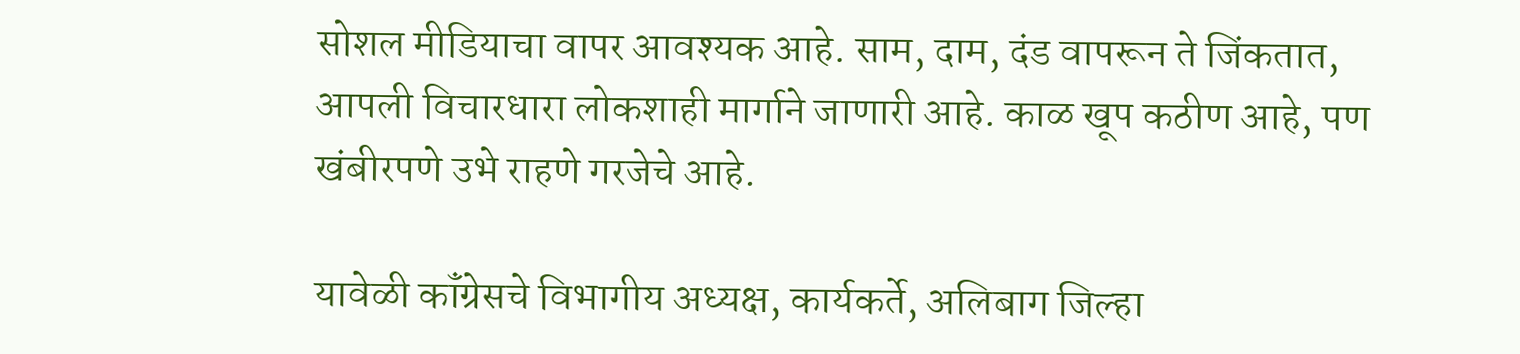सोशल मीडियाचा वापर आवश्यक आहे. साम, दाम, दंड वापरून ते जिंकतात, आपली विचारधारा लोकशाही मार्गाने जाणारी आहे. काळ खूप कठीण आहे, पण खंबीरपणे उभे राहणे गरजेचे आहे.

यावेळी कॉंग्रेसचे विभागीय अध्यक्ष, कार्यकर्ते, अलिबाग जिल्हा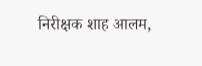निरीक्षक शाह आलम,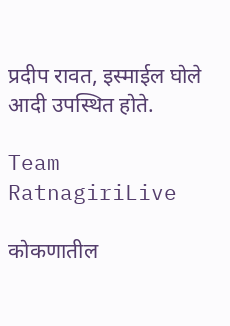प्रदीप रावत, इस्माईल घोले आदी उपस्थित होते.

Team RatnagiriLive

कोकणातील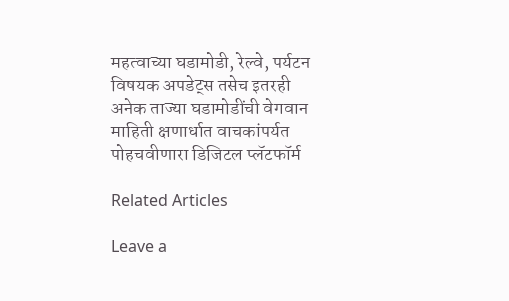महत्वाच्या घडामोडी, रेल्वे, पर्यटन विषयक अपडेट्स तसेच इतरही अनेक ताज्या घडामोडींची वेगवान माहिती क्षणार्धात वाचकांपर्यत पोहचवीणारा डिजिटल प्लॅटफॉर्म

Related Articles

Leave a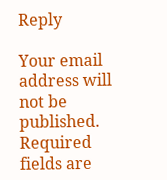Reply

Your email address will not be published. Required fields are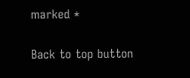marked *

Back to top button